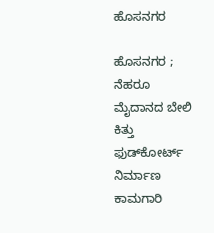ಹೊಸನಗರ

ಹೊಸನಗರ ; ನೆಹರೂ ಮೈದಾನದ ಬೇಲಿ ಕಿತ್ತು ಫುಡ್‌ಕೋರ್ಟ್ ನಿರ್ಮಾಣ ಕಾಮಗಾರಿ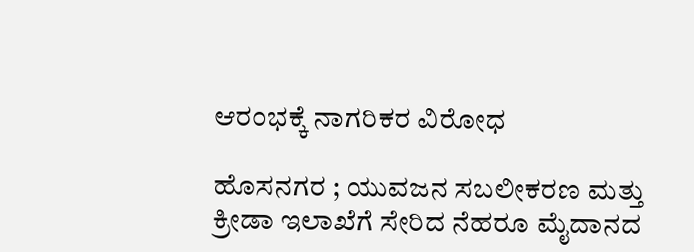ಆರಂಭಕ್ಕೆ ನಾಗರಿಕರ ವಿರೋಧ

ಹೊಸನಗರ ; ಯುವಜನ ಸಬಲೀಕರಣ ಮತ್ತು ಕ್ರೀಡಾ ಇಲಾಖೆಗೆ ಸೇರಿದ ನೆಹರೂ ಮೈದಾನದ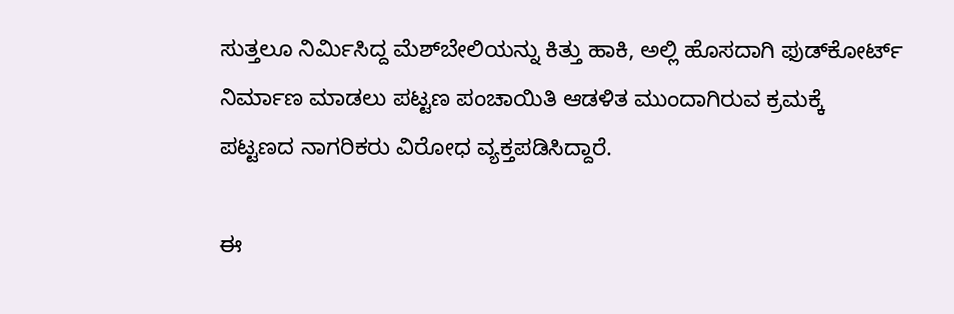ಸುತ್ತಲೂ ನಿರ್ಮಿಸಿದ್ದ ಮೆಶ್‌ಬೇಲಿಯನ್ನು ಕಿತ್ತು ಹಾಕಿ, ಅಲ್ಲಿ ಹೊಸದಾಗಿ ಫುಡ್‌ಕೋರ್ಟ್ ನಿರ್ಮಾಣ ಮಾಡಲು ಪಟ್ಟಣ ಪಂಚಾಯಿತಿ ಆಡಳಿತ ಮುಂದಾಗಿರುವ ಕ್ರಮಕ್ಕೆ ಪಟ್ಟಣದ ನಾಗರಿಕರು ವಿರೋಧ ವ್ಯಕ್ತಪಡಿಸಿದ್ದಾರೆ.

ಈ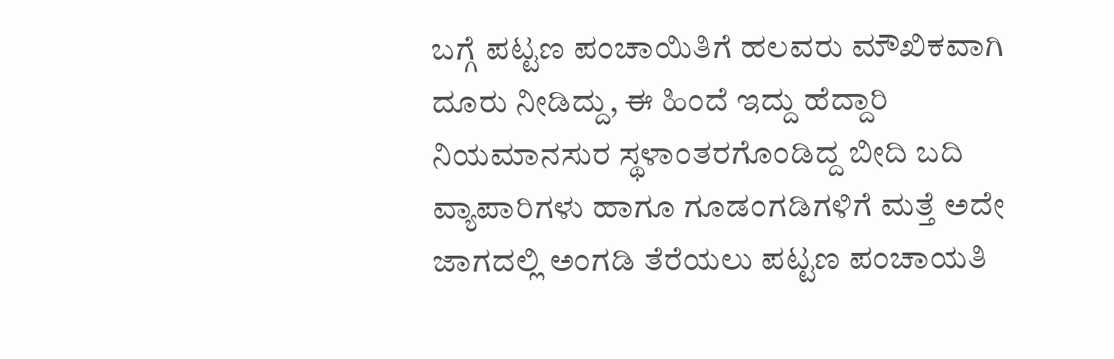ಬಗ್ಗೆ ಪಟ್ಟಣ ಪಂಚಾಯಿತಿಗೆ ಹಲವರು ಮೌಖಿಕವಾಗಿ ದೂರು ನೀಡಿದ್ದು, ಈ ಹಿಂದೆ ಇದ್ದು ಹೆದ್ದಾರಿ ನಿಯಮಾನಸುರ ಸ್ಥಳಾಂತರಗೊಂಡಿದ್ದ ಬೀದಿ ಬದಿ ವ್ಯಾಪಾರಿಗಳು ಹಾಗೂ ಗೂಡಂಗಡಿಗಳಿಗೆ ಮತ್ತೆ ಅದೇ ಜಾಗದಲ್ಲಿ ಅಂಗಡಿ ತೆರೆಯಲು ಪಟ್ಟಣ ಪಂಚಾಯತಿ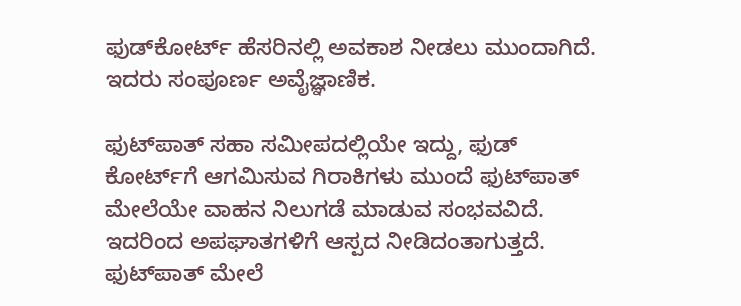ಫುಡ್‌ಕೋರ್ಟ್ ಹೆಸರಿನಲ್ಲಿ ಅವಕಾಶ ನೀಡಲು ಮುಂದಾಗಿದೆ. ಇದರು ಸಂಪೂರ್ಣ ಅವೈಜ್ಞಾಣಿಕ.

ಫುಟ್‌ಪಾತ್ ಸಹಾ ಸಮೀಪದಲ್ಲಿಯೇ ಇದ್ದು, ಫುಡ್ ಕೋರ್ಟ್‌ಗೆ ಆಗಮಿಸುವ ಗಿರಾಕಿಗಳು ಮುಂದೆ ಫುಟ್‌ಪಾತ್ ಮೇಲೆಯೇ ವಾಹನ ನಿಲುಗಡೆ ಮಾಡುವ ಸಂಭವವಿದೆ. ಇದರಿಂದ ಅಪಘಾತಗಳಿಗೆ ಆಸ್ಪದ ನೀಡಿದಂತಾಗುತ್ತದೆ. ಫುಟ್‌ಪಾತ್ ಮೇಲೆ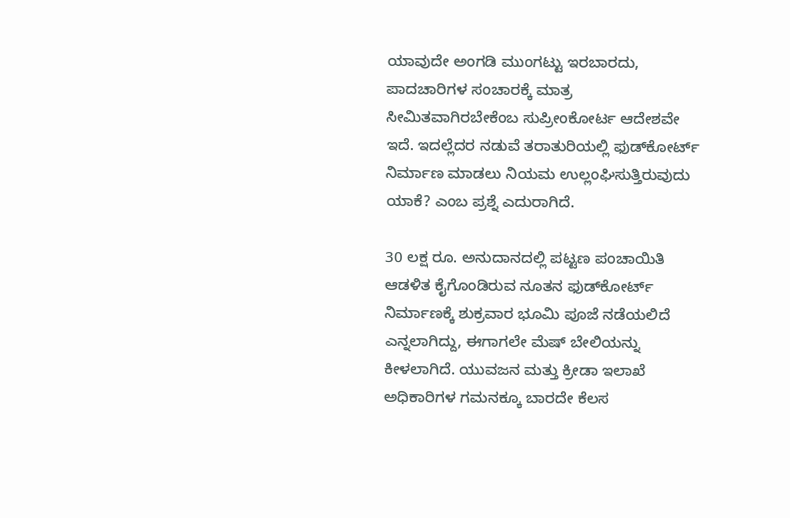ಯಾವುದೇ ಅಂಗಡಿ ಮುಂಗಟ್ಟು ಇರಬಾರದು, ಪಾದಚಾರಿಗಳ ಸಂಚಾರಕ್ಕೆ ಮಾತ್ರ ಸೀಮಿತವಾಗಿರಬೇಕೆಂಬ ಸುಪ್ರೀಂಕೋರ್ಟ ಆದೇಶವೇ ಇದೆ. ಇದಲ್ಲೆದರ ನಡುವೆ ತರಾತುರಿಯಲ್ಲಿ ಫುಡ್‌ಕೋರ್ಟ್ ನಿರ್ಮಾಣ ಮಾಡಲು ನಿಯಮ ಉಲ್ಲಂಘಿಸುತ್ತಿರುವುದು ಯಾಕೆ? ಎಂಬ ಪ್ರಶ್ನೆ ಎದುರಾಗಿದೆ.

30 ಲಕ್ಷ ರೂ. ಅನುದಾನದಲ್ಲಿ ಪಟ್ಟಣ ಪಂಚಾಯಿತಿ ಆಡಳಿತ ಕೈಗೊಂಡಿರುವ ನೂತನ ಫುಡ್‌ಕೋರ್ಟ್ ನಿರ್ಮಾಣಕ್ಕೆ ಶುಕ್ರವಾರ ಭೂಮಿ ಪೂಜೆ ನಡೆಯಲಿದೆ ಎನ್ನಲಾಗಿದ್ದು, ಈಗಾಗಲೇ ಮೆಷ್ ಬೇಲಿಯನ್ನು ಕೀಳಲಾಗಿದೆ. ಯುವಜನ ಮತ್ತು ಕ್ರೀಡಾ ಇಲಾಖೆ ಅಧಿಕಾರಿಗಳ ಗಮನಕ್ಕೂ ಬಾರದೇ ಕೆಲಸ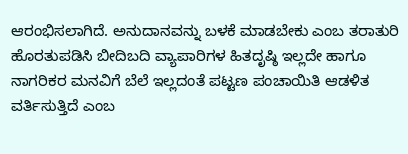ಆರಂಭಿಸಲಾಗಿದೆ. ಅನುದಾನವನ್ನು ಬಳಕೆ ಮಾಡಬೇಕು ಎಂಬ ತರಾತುರಿ ಹೊರತುಪಡಿಸಿ ಬೀದಿಬದಿ ವ್ಯಾಪಾರಿಗಳ ಹಿತದೃಷ್ಠಿ ಇಲ್ಲದೇ ಹಾಗೂ ನಾಗರಿಕರ ಮನವಿಗೆ ಬೆಲೆ ಇಲ್ಲದಂತೆ ಪಟ್ಟಣ ಪಂಚಾಯಿತಿ ಆಡಳಿತ ವರ್ತಿಸುತ್ತಿದೆ ಎಂಬ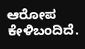ಆರೋಪ ಕೇಳಿಬಂದಿದೆ.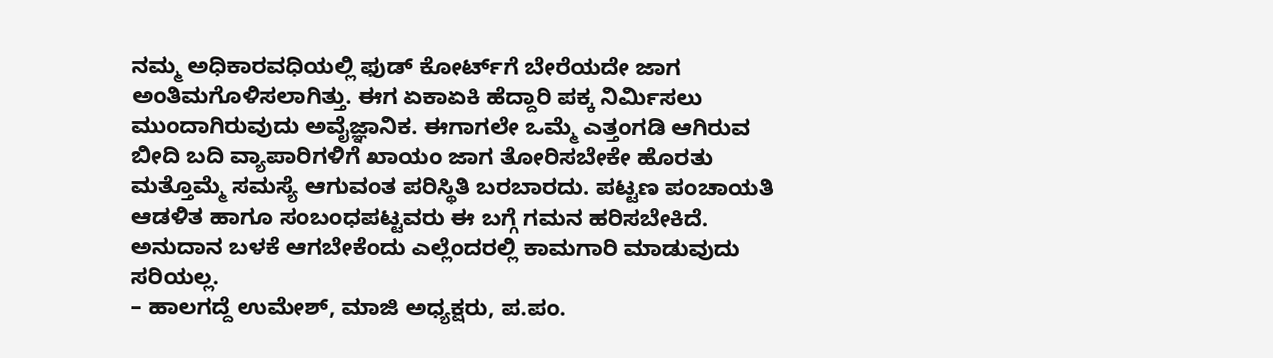ನಮ್ಮ ಅಧಿಕಾರವಧಿಯಲ್ಲಿ ಫುಡ್ ಕೋರ್ಟ್‌ಗೆ ಬೇರೆಯದೇ ಜಾಗ ಅಂತಿಮಗೊಳಿಸಲಾಗಿತ್ತು. ಈಗ ಏಕಾಏಕಿ ಹೆದ್ದಾರಿ ಪಕ್ಕ ನಿರ್ಮಿಸಲು ಮುಂದಾಗಿರುವುದು ಅವೈಜ್ಞಾನಿಕ. ಈಗಾಗಲೇ ಒಮ್ಮೆ ಎತ್ತಂಗಡಿ ಆಗಿರುವ ಬೀದಿ ಬದಿ ವ್ಯಾಪಾರಿಗಳಿಗೆ ಖಾಯಂ ಜಾಗ ತೋರಿಸಬೇಕೇ ಹೊರತು ಮತ್ತೊಮ್ಮೆ ಸಮಸ್ಯೆ ಆಗುವಂತ ಪರಿಸ್ಥಿತಿ ಬರಬಾರದು. ಪಟ್ಟಣ ಪಂಚಾಯತಿ ಆಡಳಿತ ಹಾಗೂ ಸಂಬಂಧಪಟ್ಟವರು ಈ ಬಗ್ಗೆ ಗಮನ ಹರಿಸಬೇಕಿದೆ. ಅನುದಾನ ಬಳಕೆ ಆಗಬೇಕೆಂದು ಎಲ್ಲೆಂದರಲ್ಲಿ ಕಾಮಗಾರಿ ಮಾಡುವುದು ಸರಿಯಲ್ಲ.
– ಹಾಲಗದ್ದೆ ಉಮೇಶ್, ಮಾಜಿ ಅಧ್ಯಕ್ಷರು, ಪ‌.ಪಂ.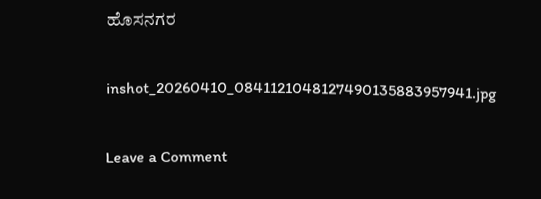ಹೊಸನಗರ

inshot_20260410_0841121048127490135883957941.jpg

Leave a Comment